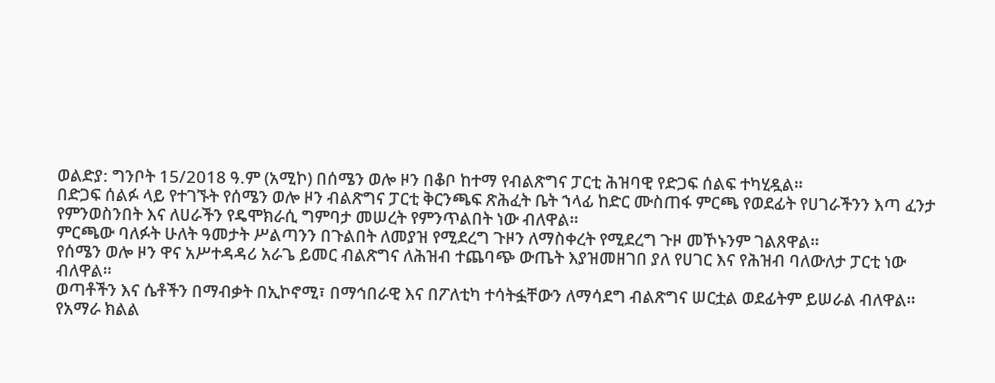ወልድያ: ግንቦት 15/2018 ዓ.ም (አሚኮ) በሰሜን ወሎ ዞን በቆቦ ከተማ የብልጽግና ፓርቲ ሕዝባዊ የድጋፍ ሰልፍ ተካሂዷል።
በድጋፍ ሰልፉ ላይ የተገኙት የሰሜን ወሎ ዞን ብልጽግና ፓርቲ ቅርንጫፍ ጽሕፈት ቤት ኀላፊ ከድር ሙስጠፋ ምርጫ የወደፊት የሀገራችንን እጣ ፈንታ የምንወስንበት እና ለሀራችን የዴሞክራሲ ግምባታ መሠረት የምንጥልበት ነው ብለዋል።
ምርጫው ባለፉት ሁለት ዓመታት ሥልጣንን በጉልበት ለመያዝ የሚደረግ ጉዞን ለማስቀረት የሚደረግ ጉዞ መኾኑንም ገልጸዋል።
የሰሜን ወሎ ዞን ዋና አሥተዳዳሪ አራጌ ይመር ብልጽግና ለሕዝብ ተጨባጭ ውጤት እያዝመዘገበ ያለ የሀገር እና የሕዝብ ባለውለታ ፓርቲ ነው ብለዋል።
ወጣቶችን እና ሴቶችን በማብቃት በኢኮኖሚ፣ በማኅበራዊ እና በፖለቲካ ተሳትፏቸውን ለማሳደግ ብልጽግና ሠርቷል ወደፊትም ይሠራል ብለዋል።
የአማራ ክልል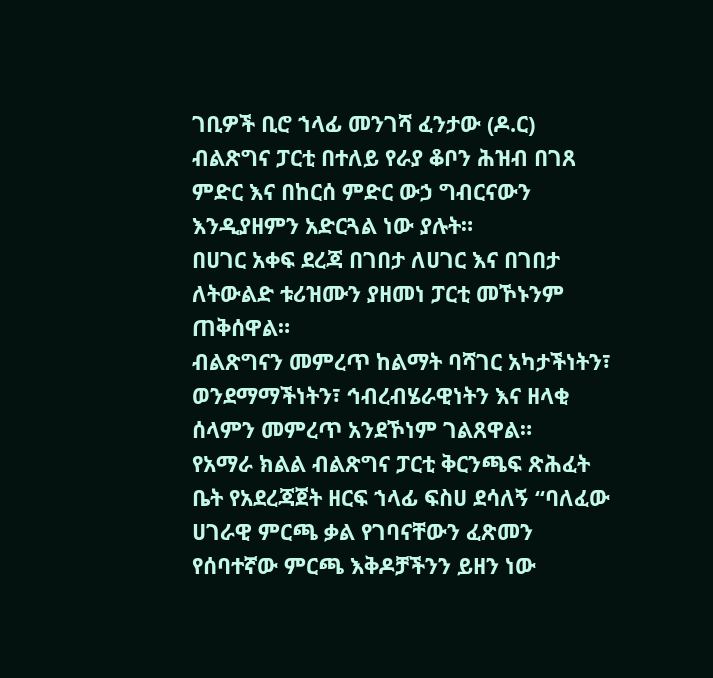ገቢዎች ቢሮ ኀላፊ መንገሻ ፈንታው (ዶ.ር) ብልጽግና ፓርቲ በተለይ የራያ ቆቦን ሕዝብ በገጸ ምድር እና በከርሰ ምድር ውኃ ግብርናውን እንዲያዘምን አድርጓል ነው ያሉት።
በሀገር አቀፍ ደረጃ በገበታ ለሀገር እና በገበታ ለትውልድ ቱሪዝሙን ያዘመነ ፓርቲ መኾኑንም ጠቅሰዋል።
ብልጽግናን መምረጥ ከልማት ባሻገር አካታችነትን፣ ወንደማማችነትን፣ ኅብረብሄራዊነትን እና ዘላቂ ሰላምን መምረጥ አንደኾነም ገልጸዋል።
የአማራ ክልል ብልጽግና ፓርቲ ቅርንጫፍ ጽሕፈት ቤት የአደረጃጀት ዘርፍ ኀላፊ ፍስሀ ደሳለኝ “ባለፈው ሀገራዊ ምርጫ ቃል የገባናቸውን ፈጽመን የሰባተኛው ምርጫ እቅዶቻችንን ይዘን ነው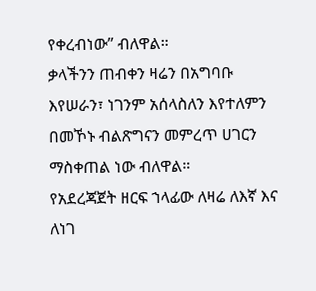የቀረብነው” ብለዋል።
ቃላችንን ጠብቀን ዛሬን በአግባቡ እየሠራን፣ ነገንም አሰላስለን እየተለምን በመኾኑ ብልጽግናን መምረጥ ሀገርን ማስቀጠል ነው ብለዋል።
የአደረጃጀት ዘርፍ ኀላፊው ለዛሬ ለእኛ እና ለነገ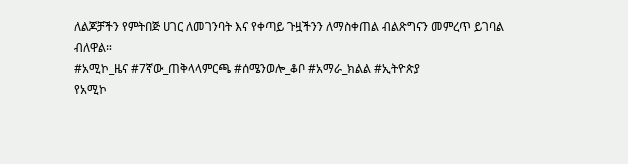ለልጆቻችን የምትበጅ ሀገር ለመገንባት እና የቀጣይ ጉዟችንን ለማስቀጠል ብልጽግናን መምረጥ ይገባል ብለዋል።
#አሚኮ_ዜና #7ኛው_ጠቅላላምርጫ #ሰሜንወሎ_ቆቦ #አማራ_ክልል #ኢትዮጵያ
የአሚኮ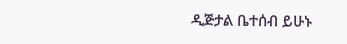ዲጅታል ቤተሰብ ይሁኑ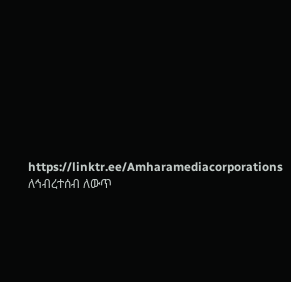https://linktr.ee/Amharamediacorporations
ለኅብረተሰብ ለውጥ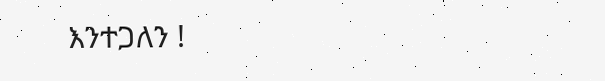እንተጋለን !